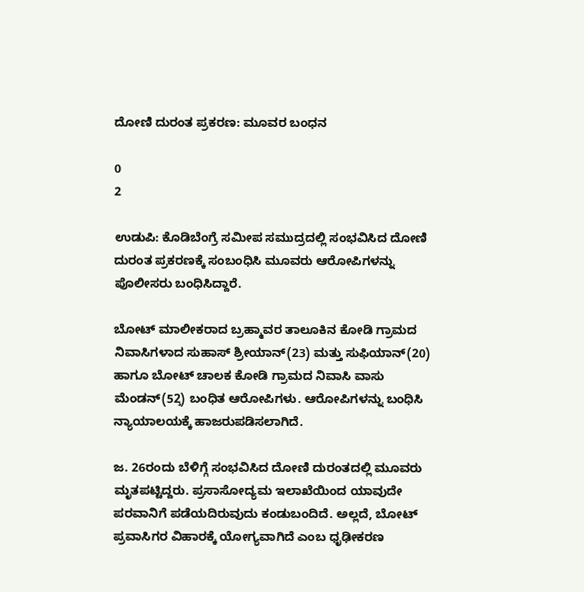ದೋಣಿ ದುರಂತ ಪ್ರಕರಣ: ಮೂವರ ಬಂಧನ

0
2

ಉಡುಪಿ: ಕೊಡಿಬೆಂಗ್ರೆ ಸಮೀಪ ಸಮುದ್ರದಲ್ಲಿ ಸಂಭವಿಸಿದ ದೋಣಿ ದುರಂತ ಪ್ರಕರಣಕ್ಕೆ ಸಂಬಂಧಿಸಿ ಮೂವರು ಆರೋಪಿಗಳನ್ನು ಪೊಲೀಸರು ಬಂಧಿಸಿದ್ದಾರೆ.

ಬೋಟ್ ಮಾಲೀಕರಾದ ಬ್ರಹ್ಮಾವರ ತಾಲೂಕಿನ‌ ಕೋಡಿ ಗ್ರಾಮದ ನಿವಾಸಿಗಳಾದ ಸುಹಾಸ್ ಶ್ರೀಯಾನ್(23) ಮತ್ತು ಸುಫಿಯಾನ್(20) ಹಾಗೂ ಬೋಟ್ ಚಾಲಕ ಕೋಡಿ ಗ್ರಾಮದ ನಿವಾಸಿ ವಾಸು ಮೆಂಡನ್(52̧) ಬಂಧಿತ ಆರೋಪಿಗಳು. ಆರೋಪಿಗಳನ್ನು ಬಂಧಿಸಿ ನ್ಯಾಯಾಲಯಕ್ಕೆ ಹಾಜರುಪಡಿಸಲಾಗಿದೆ.

ಜ. 26ರಂದು ಬೆಳಿಗ್ಗೆ ಸಂಭವಿಸಿದ ದೋಣಿ ದುರಂತದಲ್ಲಿ ಮೂವರು ಮೃತಪಟ್ಟಿದ್ದರು. ಪ್ರಸಾಸೋದ್ಯಮ ಇಲಾಖೆಯಿಂದ ಯಾವುದೇ ಪರವಾನಿಗೆ ಪಡೆಯದಿರುವುದು ಕಂಡುಬಂದಿದೆ. ಅಲ್ಲದೆ, ಬೋಟ್ ಪ್ರವಾಸಿಗರ ವಿಹಾರಕ್ಕೆ ಯೋಗ್ಯವಾಗಿದೆ ಎಂಬ ಧೃಢೀಕರಣ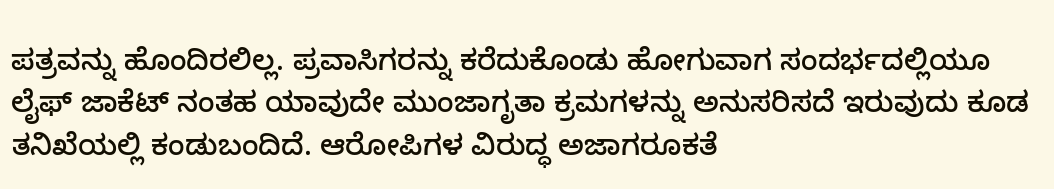ಪತ್ರವನ್ನು ಹೊಂದಿರಲಿಲ್ಲ. ಪ್ರವಾಸಿಗರನ್ನು ಕರೆದುಕೊಂಡು ಹೋಗುವಾಗ ಸಂದರ್ಭದಲ್ಲಿಯೂ ಲೈಫ್ ಜಾಕೆಟ್ ನಂತಹ ಯಾವುದೇ ಮುಂಜಾಗೃತಾ ಕ್ರಮಗಳನ್ನು ಅನುಸರಿಸದೆ ಇರುವುದು ಕೂಡ ತನಿಖೆಯಲ್ಲಿ ಕಂಡುಬಂದಿದೆ. ಆರೋಪಿಗಳ ವಿರುದ್ಧ ಅಜಾಗರೂಕತೆ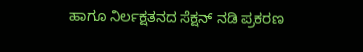ಹಾಗೂ ನಿರ್ಲಕ್ಷತನದ ಸೆಕ್ಷನ್ ನಡಿ ಪ್ರಕರಣ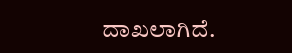ದಾಖಲಾಗಿದೆ.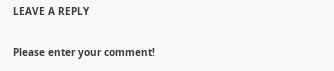LEAVE A REPLY

Please enter your comment!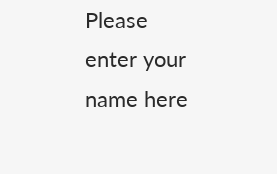Please enter your name here